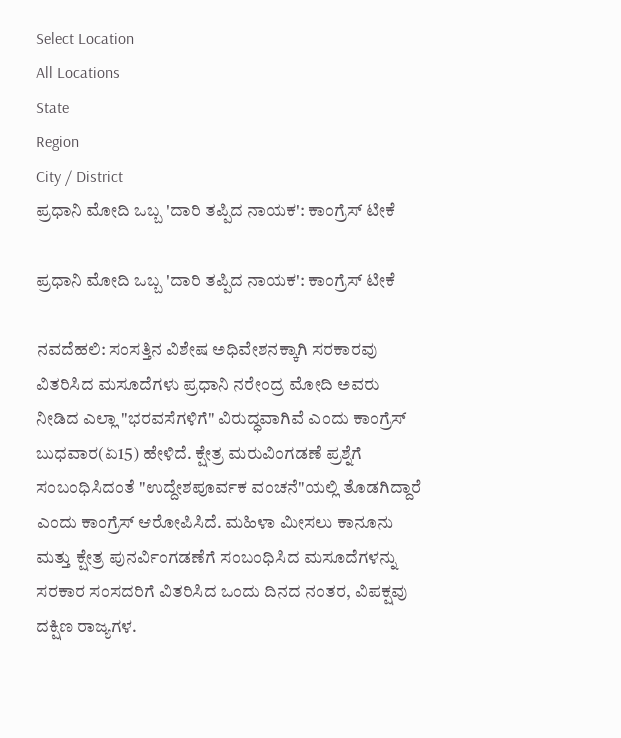Select Location
All Locations
State
Region
City / District
ಪ್ರಧಾನಿ ಮೋದಿ ಒಬ್ಬ 'ದಾರಿ ತಪ್ಪಿದ ನಾಯಕ': ಕಾಂಗ್ರೆಸ್ ಟೀಕೆ

ಪ್ರಧಾನಿ ಮೋದಿ ಒಬ್ಬ 'ದಾರಿ ತಪ್ಪಿದ ನಾಯಕ': ಕಾಂಗ್ರೆಸ್ ಟೀಕೆ

ನವದೆಹಲಿ: ಸಂಸತ್ತಿನ ವಿಶೇಷ ಅಧಿವೇಶನಕ್ಕಾಗಿ ಸರಕಾರವು ವಿತರಿಸಿದ ಮಸೂದೆಗಳು ಪ್ರಧಾನಿ ನರೇಂದ್ರ ಮೋದಿ ಅವರು ನೀಡಿದ ಎಲ್ಲಾ "ಭರವಸೆಗಳಿಗೆ" ವಿರುದ್ಧವಾಗಿವೆ ಎಂದು ಕಾಂಗ್ರೆಸ್ ಬುಧವಾರ(ಏ15) ಹೇಳಿದೆ. ಕ್ಷೇತ್ರ ಮರುವಿಂಗಡಣೆ ಪ್ರಶ್ನೆಗೆ ಸಂಬಂಧಿಸಿದಂತೆ "ಉದ್ದೇಶಪೂರ್ವಕ ವಂಚನೆ"ಯಲ್ಲಿ ತೊಡಗಿದ್ದಾರೆ ಎಂದು ಕಾಂಗ್ರೆಸ್ ಆರೋಪಿಸಿದೆ. ಮಹಿಳಾ ಮೀಸಲು ಕಾನೂನು ಮತ್ತು ಕ್ಷೇತ್ರ ಪುನರ್ವಿಂಗಡಣೆಗೆ ಸಂಬಂಧಿಸಿದ ಮಸೂದೆಗಳನ್ನು ಸರಕಾರ ಸಂಸದರಿಗೆ ವಿತರಿಸಿದ ಒಂದು ದಿನದ ನಂತರ, ವಿಪಕ್ಷವು ದಕ್ಷಿಣ ರಾಜ್ಯಗಳ.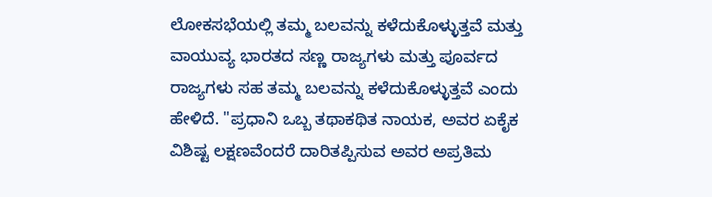ಲೋಕಸಭೆಯಲ್ಲಿ ತಮ್ಮ ಬಲವನ್ನು ಕಳೆದುಕೊಳ್ಳುತ್ತವೆ ಮತ್ತು ವಾಯುವ್ಯ ಭಾರತದ ಸಣ್ಣ ರಾಜ್ಯಗಳು ಮತ್ತು ಪೂರ್ವದ ರಾಜ್ಯಗಳು ಸಹ ತಮ್ಮ ಬಲವನ್ನು ಕಳೆದುಕೊಳ್ಳುತ್ತವೆ ಎಂದು ಹೇಳಿದೆ. "ಪ್ರಧಾನಿ ಒಬ್ಬ ತಥಾಕಥಿತ ನಾಯಕ, ಅವರ ಏಕೈಕ ವಿಶಿಷ್ಟ ಲಕ್ಷಣವೆಂದರೆ ದಾರಿತಪ್ಪಿಸುವ ಅವರ ಅಪ್ರತಿಮ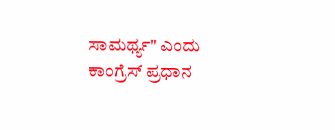ಸಾಮರ್ಥ್ಯ" ಎಂದು ಕಾಂಗ್ರೆಸ್ ಪ್ರಧಾನ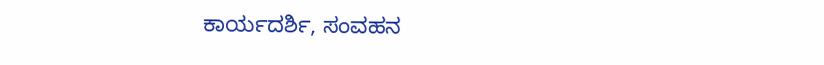ಕಾರ್ಯದರ್ಶಿ, ಸಂವಹನ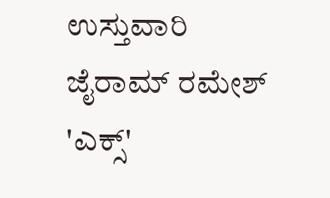ಉಸ್ತುವಾರಿ ಜೈರಾಮ್ ರಮೇಶ್ 'ಎಕ್ಸ್'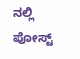ನಲ್ಲಿ ಪೋಸ್ಟ್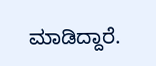ಮಾಡಿದ್ದಾರೆ.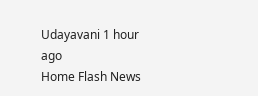Udayavani 1 hour ago
Home Flash News